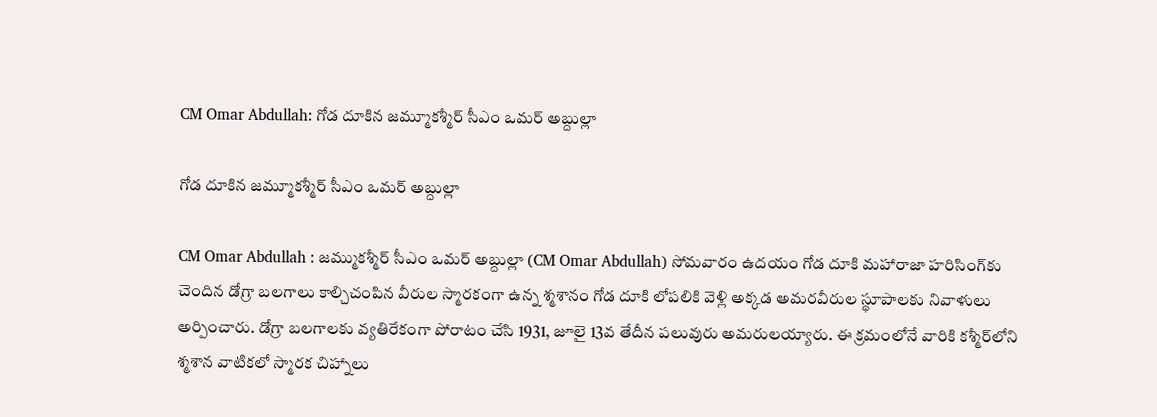CM Omar Abdullah: గోడ దూకిన జమ్మూకశ్మీర్ సీఎం ఒమర్ అబ్దుల్లా

గోడ దూకిన జమ్మూకశ్మీర్ సీఎం ఒమర్ అబ్దుల్లా

CM Omar Abdullah : జమ్ముకశ్మీర్‌ సీఎం ఒమర్ అబ్దుల్లా (CM Omar Abdullah) సోమవారం ఉదయం గోడ దూకి మహారాజా హరిసింగ్‌కు చెందిన డోగ్రా బలగాలు కాల్చిచంపిన వీరుల స్మారకంగా ఉన్న శ్మశానం గోడ దూకి లోపలికి వెళ్లి అక్కడ అమరవీరుల స్థూపాలకు నివాళులు అర్పించారు. డోగ్రా బలగాలకు వ్యతిరేకంగా పోరాటం చేసి 1931, జూలై 13వ తేదీన పలువురు అమరులయ్యారు. ఈ క్రమంలోనే వారికి కశ్మీర్‌లోని శ్మశాన వాటికలో స్మారక చిహ్నాలు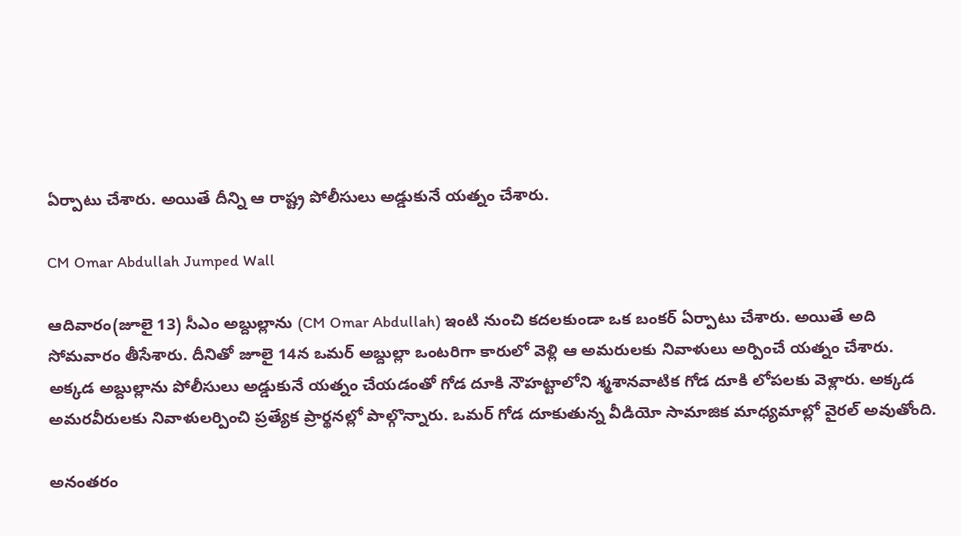ఏర్పాటు చేశారు. అయితే దీన్ని ఆ రాష్ట్ర పోలీసులు అడ్డుకునే యత్నం చేశారు.

CM Omar Abdullah Jumped Wall

ఆదివారం(జూలై 13) సీఎం అబ్దుల్లాను (CM Omar Abdullah) ఇంటి నుంచి కదలకుండా ఒక బంకర్‌ ఏర్పాటు చేశారు. అయితే అది సోమవారం తీసేశారు. దీనితో జూలై 14న ఒమర్‌ అబ్దుల్లా ఒంటరిగా కారులో వెళ్లి ఆ అమరులకు నివాళులు అర్పించే యత్నం చేశారు. అక్కడ అబ్దుల్లాను పోలీసులు అడ్డుకునే యత్నం చేయడంతో గోడ దూకి నౌహట్టాలోని శ్మశానవాటిక గోడ దూకి లోపలకు వెళ్లారు. అక్కడ అమరవీరులకు నివాళులర్పించి ప్రత్యేక ప్రార్థనల్లో పాల్గొన్నారు. ఒమర్ గోడ దూకుతున్న వీడియో సామాజిక మాధ్యమాల్లో వైరల్ అవుతోంది.

అనంతరం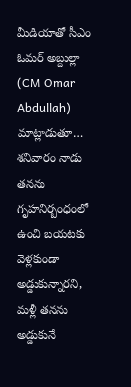మీడియాతో సీఎం ఓమర్ అబ్దుల్లా (CM Omar Abdullah) మాట్లాడుతూ… శనివారం నాడు తనను గృహనిర్బంధంలో ఉంచి బయటకు వెళ్లకుండా అడ్డుకున్నారని, మళ్లీ తనను అడ్డుకునే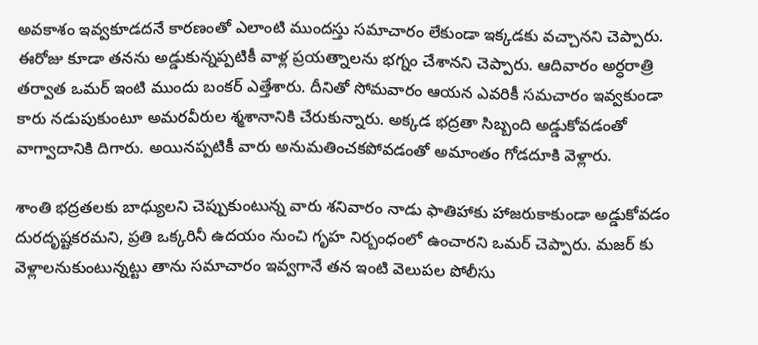అవకాశం ఇవ్వకూడదనే కారణంతో ఎలాంటి ముందస్తు సమాచారం లేకుండా ఇక్కడకు వచ్చానని చెప్పారు. ఈరోజు కూడా తనను అడ్డుకున్నప్పటికీ వాళ్ల ప్రయత్నాలను భగ్నం చేశానని చెప్పారు. ఆదివారం అర్ధరాత్రి తర్వాత ఒమర్ ఇంటి ముందు బంకర్ ఎత్తేశారు. దీనితో సోమవారం ఆయన ఎవరికీ సమచారం ఇవ్వకుండా కారు నడుపుకుంటూ అమరవీరుల శ్మశానానికి చేరుకున్నారు. అక్కడ భద్రతా సిబ్బంది అడ్డుకోవడంతో వాగ్వాదానికి దిగారు. అయినప్పటికీ వారు అనుమతించకపోవడంతో అమాంతం గోడదూకి వెళ్లారు.

శాంతి భద్రతలకు బాధ్యులని చెప్పుకుంటున్న వారు శనివారం నాడు ఫాతిహాకు హాజరుకాకుండా అడ్డుకోవడం దురదృష్టకరమని, ప్రతి ఒక్కరినీ ఉదయం నుంచి గృహ నిర్బంధంలో ఉంచారని ఒమర్ చెప్పారు. మజర్‌ కు వెళ్లాలనుకుంటున్నట్టు తాను సమాచారం ఇవ్వగానే తన ఇంటి వెలుపల పోలీసు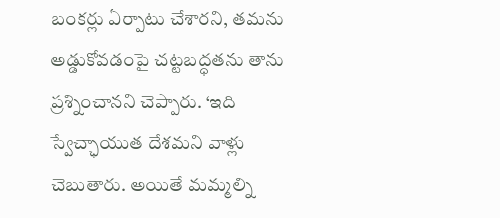బంకర్లు ఏర్పాటు చేశారని, తమను అడ్డుకోవడంపై చట్టబద్ధతను తాను ప్రశ్నించానని చెప్పారు. ‘ఇది స్వేచ్ఛాయుత దేశమని వాళ్లు చెబుతారు. అయితే మమ్మల్ని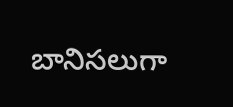బానిసలుగా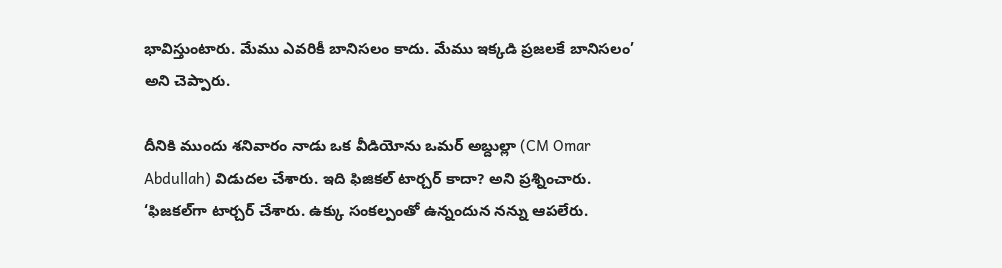భావిస్తుంటారు. మేము ఎవరికీ బానిసలం కాదు. మేము ఇక్కడి ప్రజలకే బానిసలం’ అని చెప్పారు.

దీనికి ముందు శనివారం నాడు ఒక వీడియోను ఒమర్ అబ్దుల్లా (CM Omar Abdullah) విడుదల చేశారు. ఇది ఫిజికల్ టార్చర్ కాదా? అని ప్రశ్నించారు. ‘ఫిజకల్‌గా టార్చర్ చేశారు. ఉక్కు సంకల్పంతో ఉన్నందున నన్ను ఆపలేరు.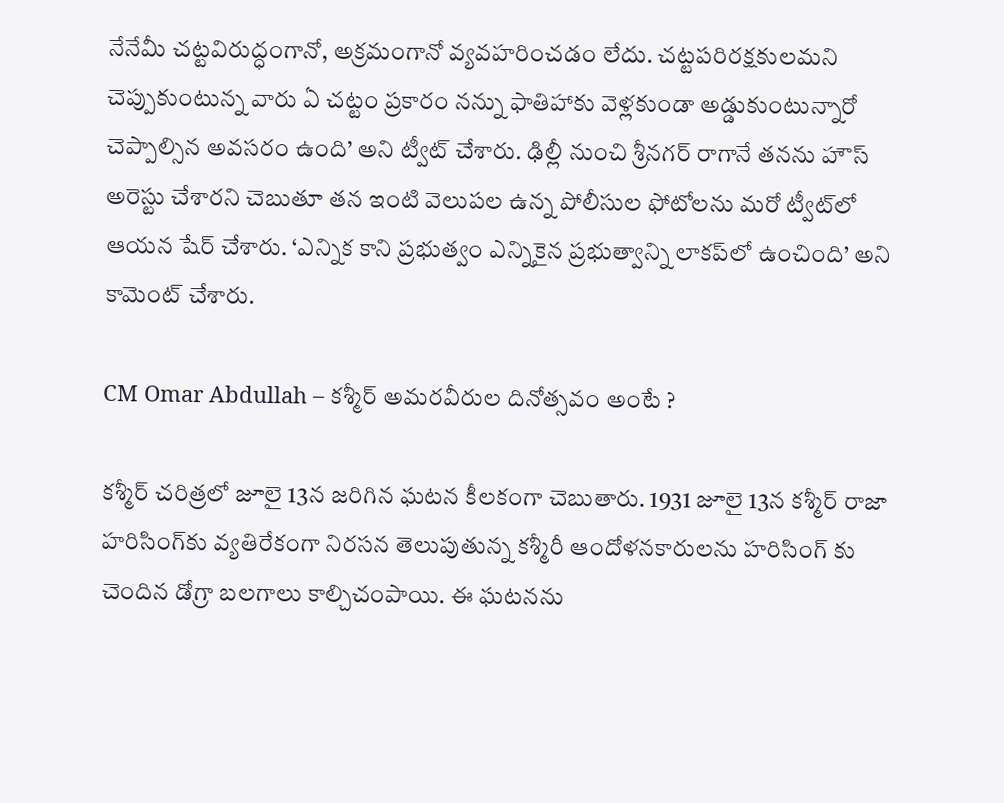నేనేమీ చట్టవిరుద్ధంగానో, అక్రమంగానో వ్యవహరించడం లేదు. చట్టపరిరక్షకులమని చెప్పుకుంటున్న వారు ఏ చట్టం ప్రకారం నన్ను ఫాతిహాకు వెళ్లకుండా అడ్డుకుంటున్నారో చెప్పాల్సిన అవసరం ఉంది’ అని ట్వీట్ చేశారు. ఢిల్లీ నుంచి శ్రీనగర్ రాగానే తనను హౌస్ అరెస్టు చేశారని చెబుతూ తన ఇంటి వెలుపల ఉన్న పోలీసుల ఫోటోలను మరో ట్వీట్‌లో ఆయన షేర్ చేశారు. ‘ఎన్నిక కాని ప్రభుత్వం ఎన్నికైన ప్రభుత్వాన్ని లాకప్‌లో ఉంచింది’ అని కామెంట్ చేశారు.

CM Omar Abdullah – కశ్మీర్ అమరవీరుల దినోత్సవం అంటే ?

కశ్మీర్ చరిత్రలో జూలై 13న జరిగిన ఘటన కీలకంగా చెబుతారు. 1931 జూలై 13న కశ్మీర్‌ రాజా హరిసింగ్‌కు వ్యతిరేకంగా నిరసన తెలుపుతున్న కశ్మీరీ ఆందోళనకారులను హరిసింగ్‌ కు చెందిన డోగ్రా బలగాలు కాల్చిచంపాయి. ఈ ఘటనను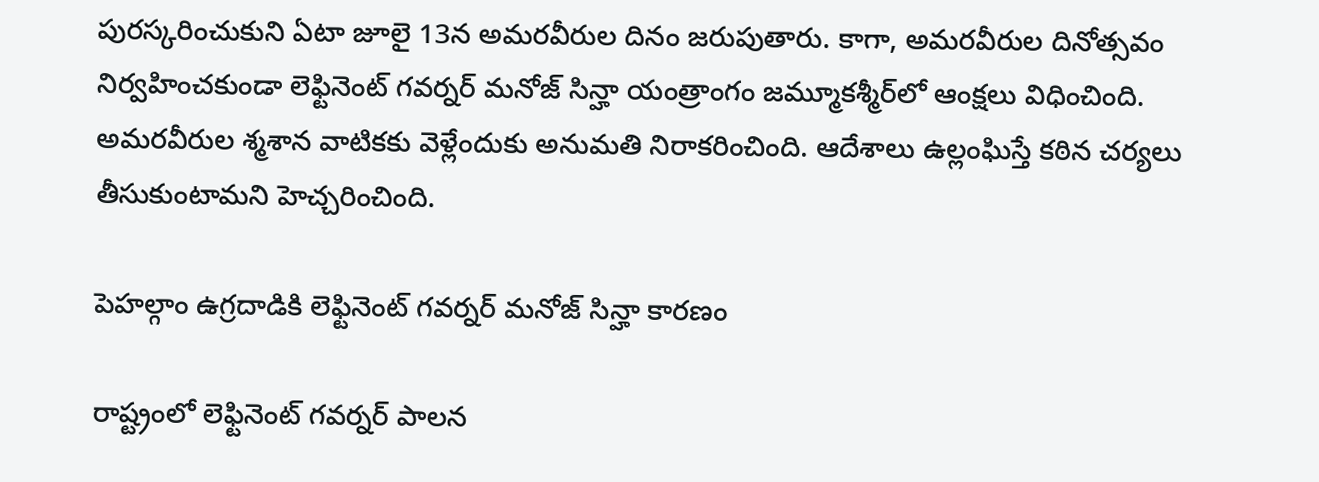పురస్కరించుకుని ఏటా జూలై 13న అమరవీరుల దినం జరుపుతారు. కాగా, అమరవీరుల దినోత్సవం నిర్వహించకుండా లెఫ్టినెంట్ గవర్నర్ మనోజ్ సిన్హా యంత్రాంగం జమ్మూకశ్మీర్‌లో ఆంక్షలు విధించింది. అమరవీరుల శ్మశాన వాటికకు వెళ్లేందుకు అనుమతి నిరాకరించింది. ఆదేశాలు ఉల్లంఘిస్తే కఠిన చర్యలు తీసుకుంటామని హెచ్చరించింది.

పెహల్గాం ఉగ్రదాడికి లెఫ్టినెంట్‌ గవర్నర్‌ మనోజ్‌ సిన్హా కారణం

రాష్ట్రంలో లెఫ్టినెంట్‌ గవర్నర్‌ పాలన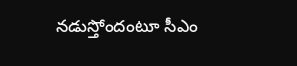నడుస్తోందంటూ సీఎం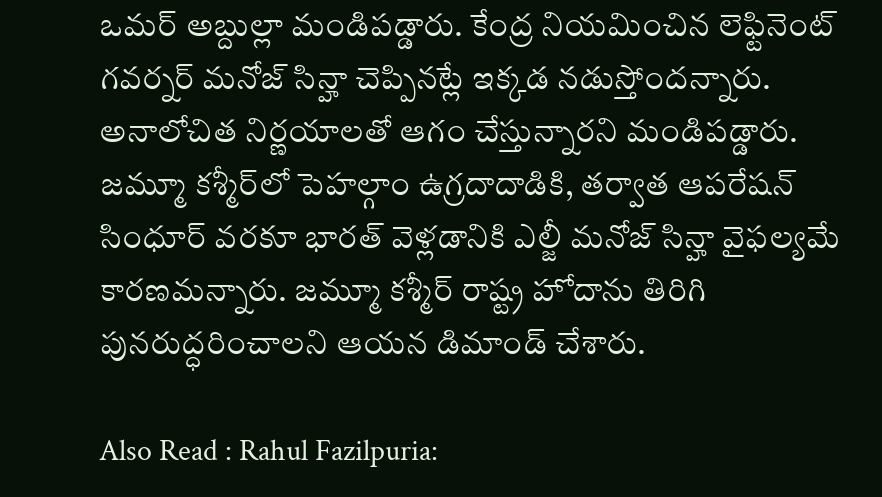ఒమర్ అబ్దుల్లా మండిపడ్డారు. కేంద్ర నియమించిన లెఫ్టినెంట్‌ గవర్నర్‌ మనోజ్‌ సిన్హా చెప్పినట్లే ఇక్కడ నడుస్తోందన్నారు. అనాలోచిత నిర్ణయాలతో ఆగం చేస్తున్నారని మండిపడ్డారు. జమ్మూ కశ్మీర్‌లో పెహల్గాం ఉగ్రదాదాడికి, తర్వాత ఆపరేషన్‌ సింధూర్‌ వరకూ భారత్‌ వెళ్లడానికి ఎల్జీ మనోజ్‌ సిన్హా వైఫల్యమే కారణమన్నారు. జమ్మూ కశ్మీర్‌ రాష్ట్ర హోదాను తిరిగి పునరుద్ధరించాలని ఆయన డిమాండ్‌ చేశారు.

Also Read : Rahul Fazilpuria: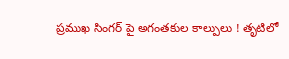ప్రముఖ సింగర్‌ పై అగంతకుల కాల్పులు ! తృటిలో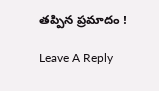తప్పిన ప్రమాదం !

Leave A Reply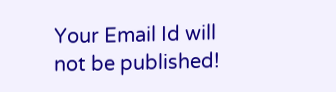Your Email Id will not be published!